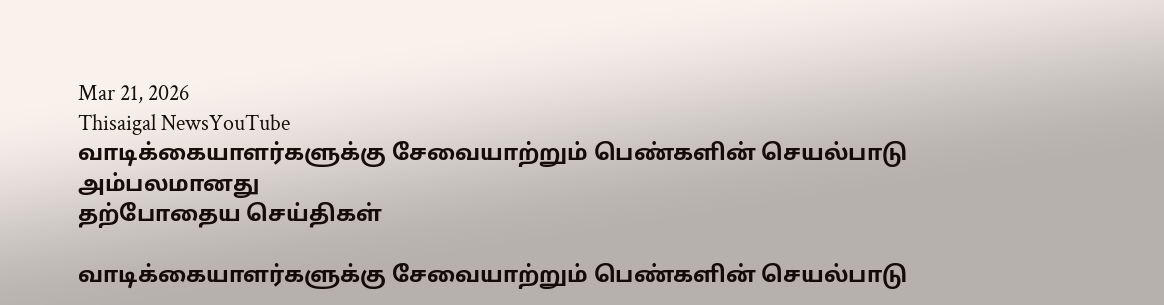Mar 21, 2026
Thisaigal NewsYouTube
வாடிக்கையாளர்களுக்கு சேவையாற்றும் பெண்களின் செயல்பாடு அம்பலமானது
தற்போதைய செய்திகள்

வாடிக்கையாளர்களுக்கு சேவையாற்றும் பெண்களின் செயல்பாடு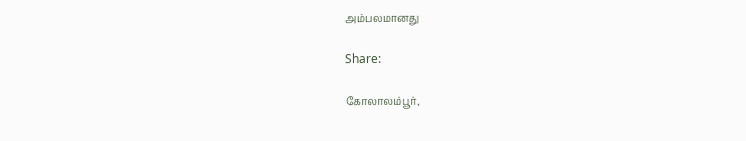அம்பலமானது

Share:

கோலாலம்பூர்,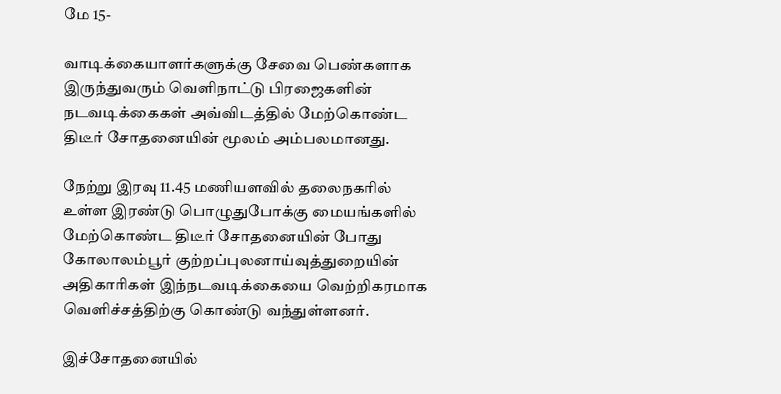மே 15-

வாடிக்கையாளர்களுக்கு சேவை பெண்களாக இருந்துவரும் வெளிநாட்டு பிரஜைகளின் நடவடிக்கைகள் அவ்விடத்தில் மேற்கொண்ட திடீர் சோதனையின் மூலம் அம்பலமானது.

நேற்று இரவு 11.45 மணியளவில் தலைநகரில் உள்ள இரண்டு பொழுதுபோக்கு மையங்களில் மேற்கொண்ட திடீர் சோதனையின் போது கோலாலம்பூர் குற்றப்புலனாய்வுத்துறையின் அதிகாரிகள் இந்நடவடிக்கையை வெற்றிகரமாக வெளிச்சத்திற்கு கொண்டு வந்துள்ளனர்.

இச்சோதனையில்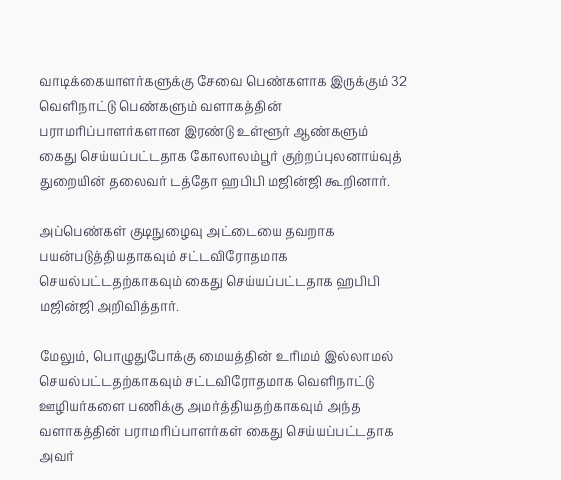வாடிக்கையாளர்களுக்கு சேவை பெண்களாக இருக்கும் 32 வெளிநாட்டு பெண்களும் வளாகத்தின் பராமரிப்பாளர்களான இரண்டு உள்ளூர் ஆண்களும் கைது செய்யப்பட்டதாக கோலாலம்பூர் குற்றப்புலனாய்வுத் துறையின் தலைவர் டத்தோ ஹபிபி மஜின்ஜி கூறினார்.

அப்பெண்கள் குடிநுழைவு அட்டையை தவறாக பயன்படுத்தியதாகவும் சட்டவிரோதமாக செயல்பட்டதற்காகவும் கைது செய்யப்பட்டதாக ஹபிபி மஜின்ஜி அறிவித்தார்.

மேலும், பொழுதுபோக்கு மையத்தின் உரிமம் இல்லாமல் செயல்பட்டதற்காகவும் சட்டவிரோதமாக வெளிநாட்டு ஊழியர்களை பணிக்கு அமர்த்தியதற்காகவும் அந்த வளாகத்தின் பராமரிப்பாளர்கள் கைது செய்யப்பட்டதாக அவர்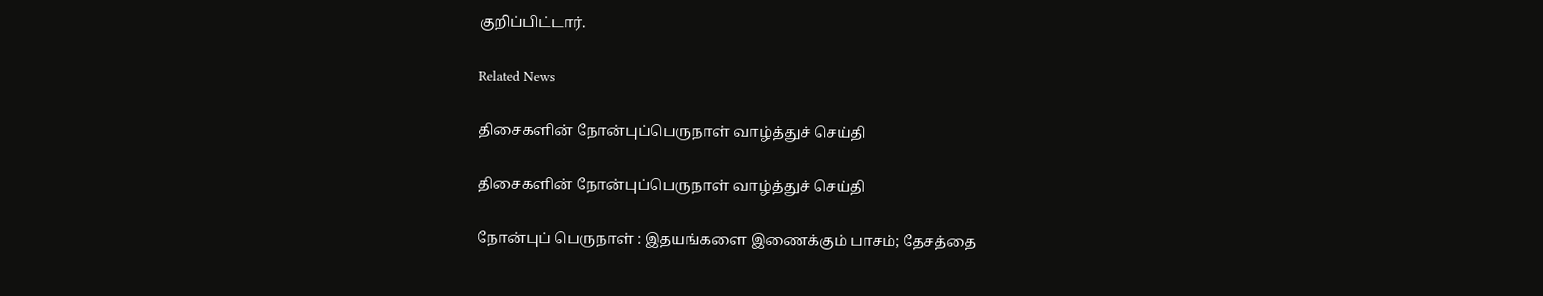குறிப்பிட்டார்.

Related News

திசைகளின் நோன்புப்பெருநாள் வாழ்த்துச் செய்தி

திசைகளின் நோன்புப்பெருநாள் வாழ்த்துச் செய்தி

நோன்புப் பெருநாள் : இதயங்களை இணைக்கும் பாசம்; தேசத்தை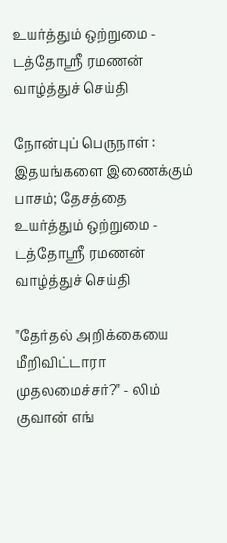உயர்த்தும் ஒற்றுமை - டத்தோஶ்ரீ ரமணன் வாழ்த்துச் செய்தி

நோன்புப் பெருநாள் : இதயங்களை இணைக்கும் பாசம்; தேசத்தை உயர்த்தும் ஒற்றுமை - டத்தோஶ்ரீ ரமணன் வாழ்த்துச் செய்தி

"தேர்தல் அறிக்கையை மீறிவிட்டாரா முதலமைச்சர்?" - லிம் குவான் எங்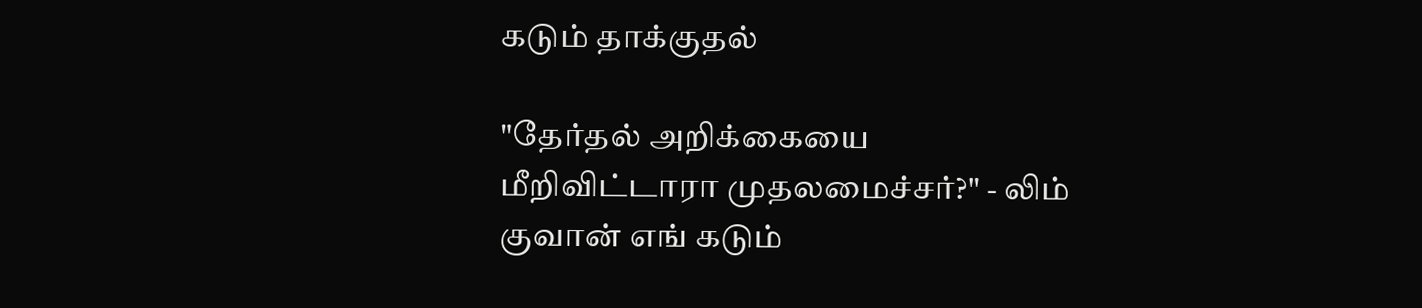கடும் தாக்குதல்

"தேர்தல் அறிக்கையை மீறிவிட்டாரா முதலமைச்சர்?" - லிம் குவான் எங் கடும்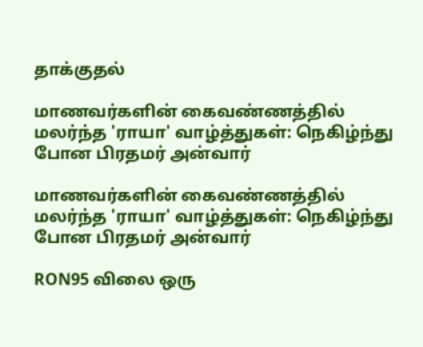தாக்குதல்

மாணவர்களின் கைவண்ணத்தில் மலர்ந்த 'ராயா' வாழ்த்துகள்: நெகிழ்ந்து போன பிரதமர் அன்வார்

மாணவர்களின் கைவண்ணத்தில் மலர்ந்த 'ராயா' வாழ்த்துகள்: நெகிழ்ந்து போன பிரதமர் அன்வார்

RON95 விலை ஒரு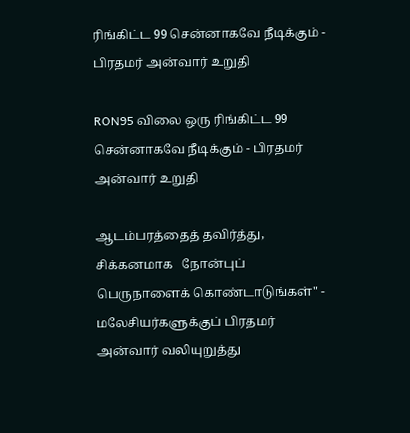ரிங்கிட்ட 99 சென்னாகவே நீடிக்கும் - பிரதமர் அன்வார் உறுதி

RON95 விலை ஒரு ரிங்கிட்ட 99 சென்னாகவே நீடிக்கும் - பிரதமர் அன்வார் உறுதி

ஆடம்பரத்தைத் தவிர்த்து, சிக்கனமாக   நோன்புப் பெருநாளைக் கொண்டாடுங்கள்" - மலேசியர்களுக்குப் பிரதமர் அன்வார் வலியுறுத்து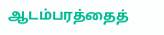ஆடம்பரத்தைத்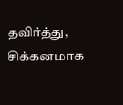தவிர்த்து, சிக்கனமாக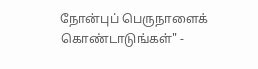நோன்புப் பெருநாளைக் கொண்டாடுங்கள்" -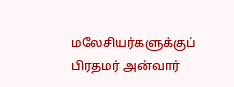மலேசியர்களுக்குப் பிரதமர் அன்வார்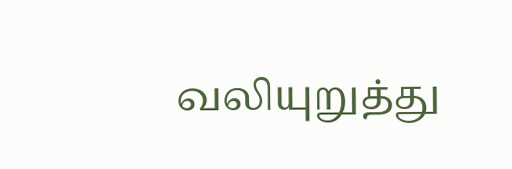வலியுறுத்து